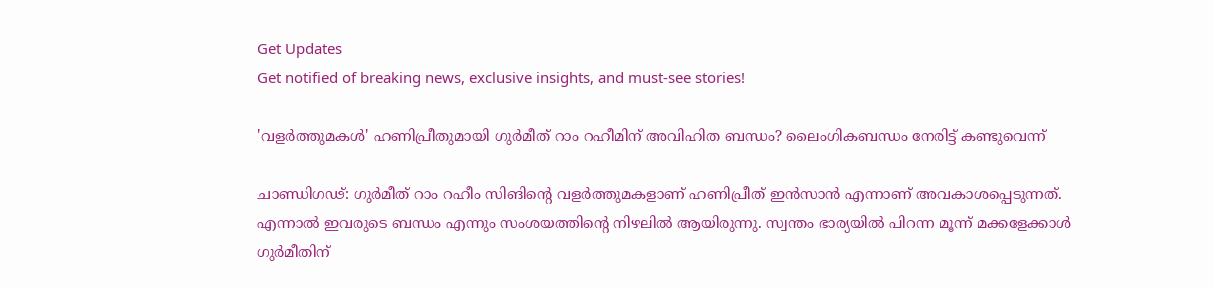Get Updates
Get notified of breaking news, exclusive insights, and must-see stories!

'വളര്‍ത്തുമകള്‍' ഹണിപ്രീതുമായി ഗുര്‍മീത് റാം റഹീമിന് അവിഹിത ബന്ധം? ലൈംഗികബന്ധം നേരിട്ട് കണ്ടുവെന്ന്

ചാണ്ഡിഗഢ്: ഗുര്‍മീത് റാം റഹീം സിങിന്റെ വളര്‍ത്തുമകളാണ് ഹണിപ്രീത് ഇന്‍സാന്‍ എന്നാണ് അവകാശപ്പെടുന്നത്. എന്നാല്‍ ഇവരുടെ ബന്ധം എന്നും സംശയത്തിന്റെ നിഴലില്‍ ആയിരുന്നു. സ്വന്തം ഭാര്യയില്‍ പിറന്ന മൂന്ന് മക്കളേക്കാള്‍ ഗുര്‍മീതിന്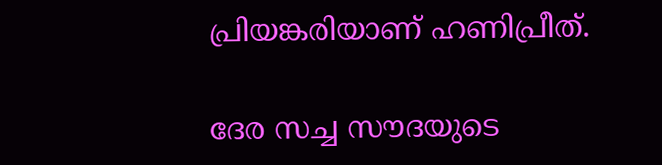പ്രിയങ്കരിയാണ് ഹണിപ്രീത്.

ദേര സച്ച സൗദയുടെ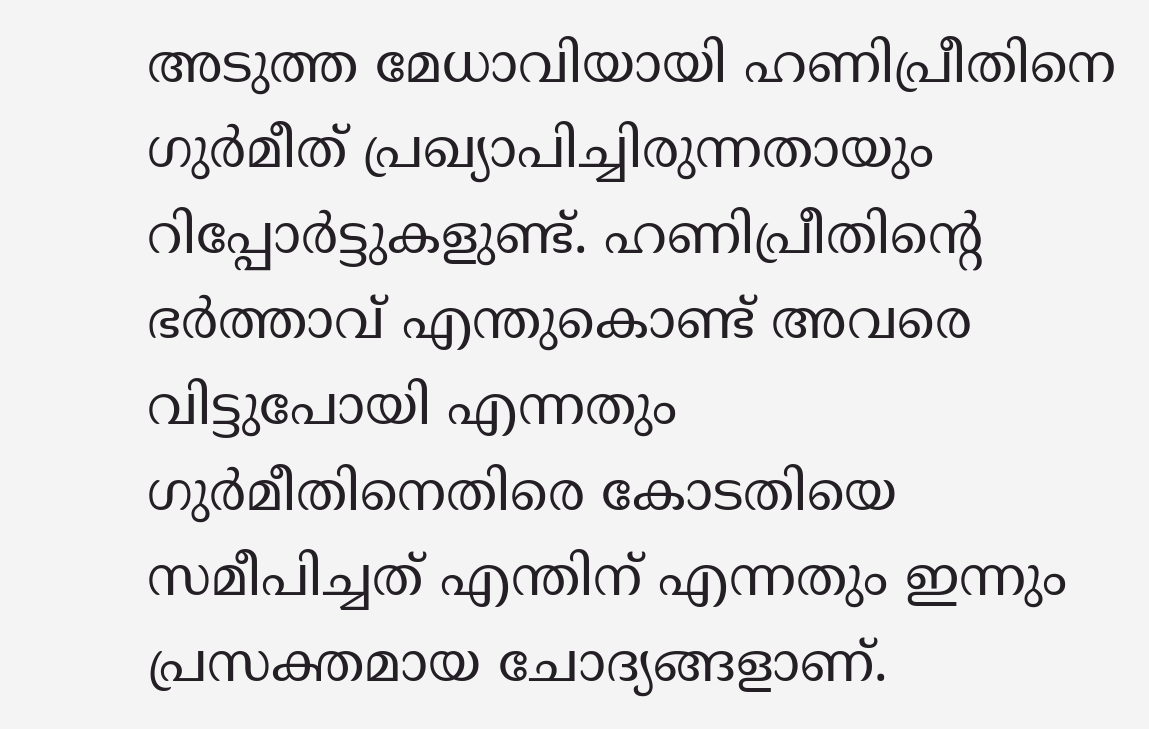അടുത്ത മേധാവിയായി ഹണിപ്രീതിനെ ഗുര്‍മീത് പ്രഖ്യാപിച്ചിരുന്നതായും റിപ്പോര്‍ട്ടുകളുണ്ട്. ഹണിപ്രീതിന്റെ ഭര്‍ത്താവ് എന്തുകൊണ്ട് അവരെ വിട്ടുപോയി എന്നതും ഗുര്‍മീതിനെതിരെ കോടതിയെ സമീപിച്ചത് എന്തിന് എന്നതും ഇന്നും പ്രസക്തമായ ചോദ്യങ്ങളാണ്.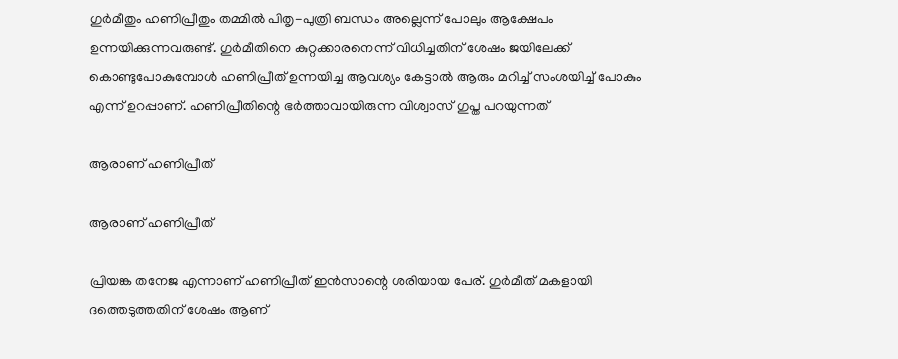ഗുര്‍മീതും ഹണിപ്രീതും തമ്മില്‍ പിതൃ-പുത്രി ബന്ധം അല്ലെന്ന് പോലും ആക്ഷേപം ഉന്നയിക്കുന്നവരുണ്ട്. ഗുര്‍മീതിനെ കുറ്റക്കാരനെന്ന് വിധിച്ചതിന് ശേഷം ജയിലേക്ക് കൊണ്ടുപോകുമ്പോള്‍ ഹണിപ്രീത് ഉന്നയിച്ച ആവശ്യം കേട്ടാല്‍ ആരും മറിച്ച് സംശയിച്ച് പോകും എന്ന് ഉറപ്പാണ്. ഹണിപ്രീതിന്റെ ഭര്‍ത്താവായിരുന്ന വിശ്വാസ് ഗുപ്ത പറയുന്നത്

ആരാണ് ഹണിപ്രീത്

ആരാണ് ഹണിപ്രീത്

പ്രിയങ്ക തനേജ എന്നാണ് ഹണിപ്രീത് ഇന്‍സാന്റെ ശരിയായ പേര്. ഗുര്‍മീത് മകളായി ദത്തെടുത്തതിന് ശേഷം ആണ്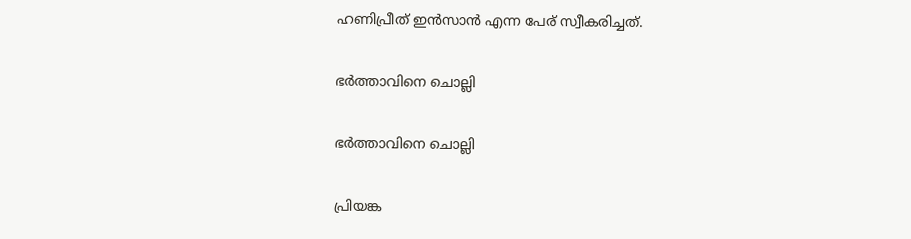ഹണിപ്രീത് ഇന്‍സാന്‍ എന്ന പേര് സ്വീകരിച്ചത്.

ഭര്‍ത്താവിനെ ചൊല്ലി

ഭര്‍ത്താവിനെ ചൊല്ലി

പ്രിയങ്ക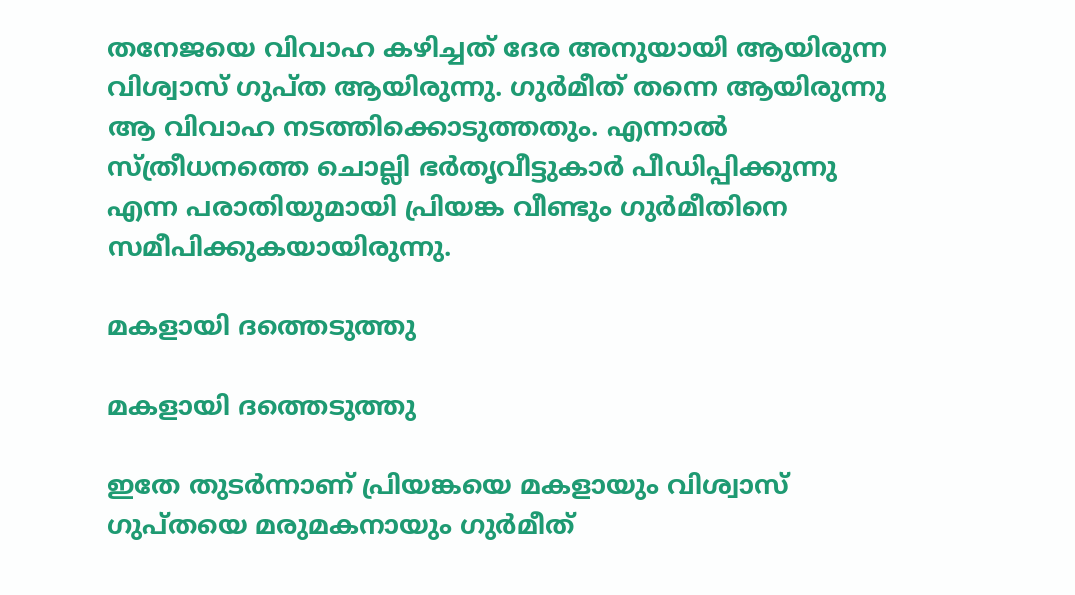തനേജയെ വിവാഹ കഴിച്ചത് ദേര അനുയായി ആയിരുന്ന വിശ്വാസ് ഗുപ്ത ആയിരുന്നു. ഗുര്‍മീത് തന്നെ ആയിരുന്നു ആ വിവാഹ നടത്തിക്കൊടുത്തതും. എന്നാല്‍ സ്ത്രീധനത്തെ ചൊല്ലി ഭര്‍തൃവീട്ടുകാര്‍ പീഡിപ്പിക്കുന്നു എന്ന പരാതിയുമായി പ്രിയങ്ക വീണ്ടും ഗുര്‍മീതിനെ സമീപിക്കുകയായിരുന്നു.

മകളായി ദത്തെടുത്തു

മകളായി ദത്തെടുത്തു

ഇതേ തുടര്‍ന്നാണ് പ്രിയങ്കയെ മകളായും വിശ്വാസ് ഗുപ്തയെ മരുമകനായും ഗുര്‍മീത്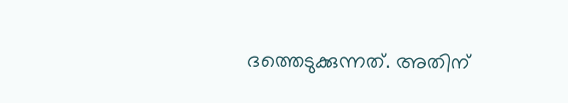ദത്തെടുക്കുന്നത്. അതിന്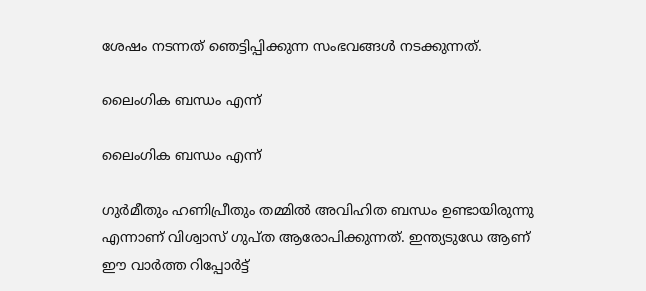ശേഷം നടന്നത് ഞെട്ടിപ്പിക്കുന്ന സംഭവങ്ങള്‍ നടക്കുന്നത്.

ലൈംഗിക ബന്ധം എന്ന്

ലൈംഗിക ബന്ധം എന്ന്

ഗുര്‍മീതും ഹണിപ്രീതും തമ്മില്‍ അവിഹിത ബന്ധം ഉണ്ടായിരുന്നു എന്നാണ് വിശ്വാസ് ഗുപ്ത ആരോപിക്കുന്നത്. ഇന്ത്യടുഡേ ആണ് ഈ വാര്‍ത്ത റിപ്പോര്‍ട്ട്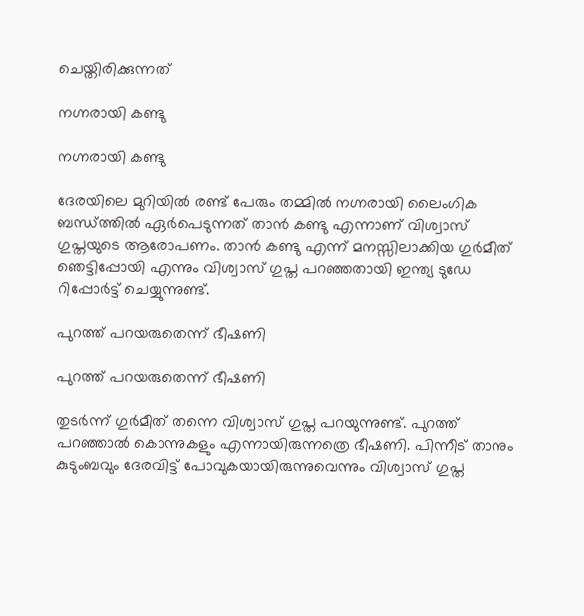ചെയ്തിരിക്കുന്നത്

നഗ്നരായി കണ്ടു

നഗ്നരായി കണ്ടു

ദേരയിലെ മുറിയില്‍ രണ്ട് പേരും തമ്മില്‍ നഗ്നരായി ലൈംഗിക ബന്ധ്ത്തില്‍ ഏര്‍പെടുന്നത് താന്‍ കണ്ടു എന്നാണ് വിശ്വാസ് ഗുപ്തയുടെ ആരോപണം. താന്‍ കണ്ടു എന്ന് മനസ്സിലാക്കിയ ഗുര്‍മീത് ഞെട്ടിപ്പോയി എന്നും വിശ്വാസ് ഗുപ്ത പറഞ്ഞതായി ഇന്ത്യ ടുഡേ റിപ്പോര്‍ട്ട് ചെയ്യുന്നുണ്ട്.

പുറത്ത് പറയരുതെന്ന് ഭീഷണി

പുറത്ത് പറയരുതെന്ന് ഭീഷണി

തുടര്‍ന്ന് ഗുര്‍മീത് തന്നെ വിശ്വാസ് ഗുപ്ത പറയുന്നുണ്ട്. പുറത്ത് പറഞ്ഞാല്‍ കൊന്നുകളും എന്നായിരുന്നത്രെ ഭീഷണി. പിന്നീട് താനും കുടുംബവും ദേരവിട്ട് പോവുകയായിരുന്നുവെന്നും വിശ്വാസ് ഗുപ്ത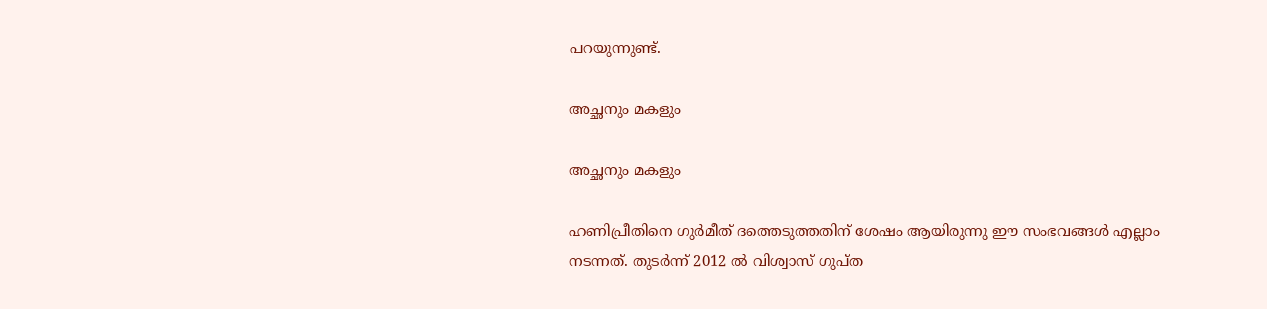പറയുന്നുണ്ട്.

അച്ഛനും മകളും

അച്ഛനും മകളും

ഹണിപ്രീതിനെ ഗുര്‍മീത് ദത്തെടുത്തതിന് ശേഷം ആയിരുന്നു ഈ സംഭവങ്ങള്‍ എല്ലാം നടന്നത്. തുടര്‍ന്ന് 2012 ല്‍ വിശ്വാസ് ഗുപ്ത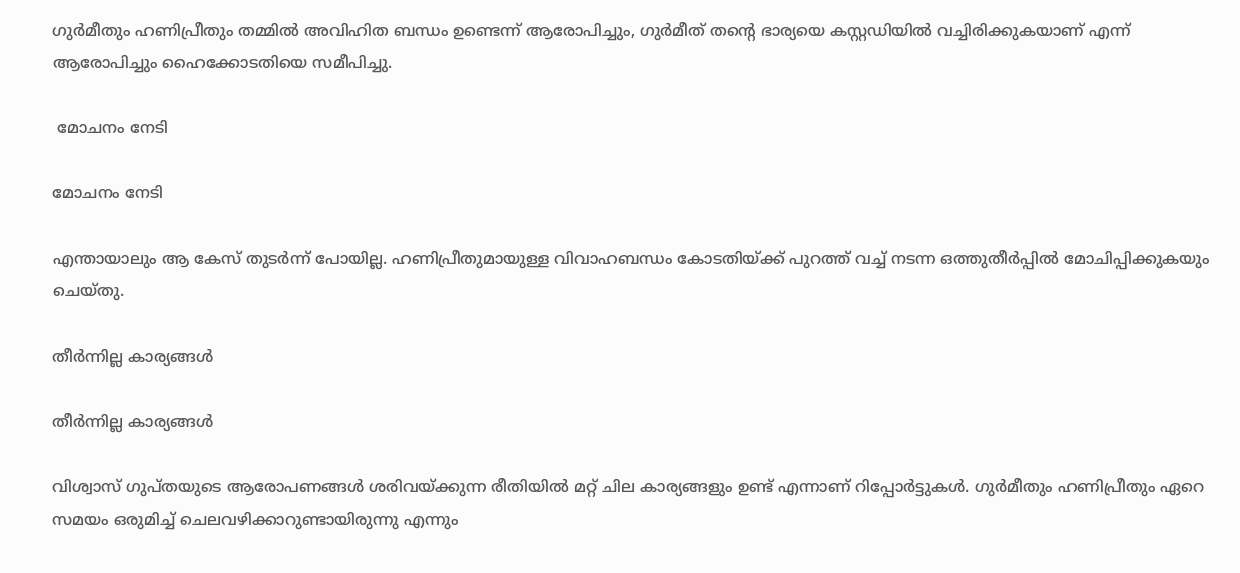ഗുര്‍മീതും ഹണിപ്രീതും തമ്മില്‍ അവിഹിത ബന്ധം ഉണ്ടെന്ന് ആരോപിച്ചും, ഗുര്‍മീത് തന്റെ ഭാര്യയെ കസ്റ്റഡിയില്‍ വച്ചിരിക്കുകയാണ് എന്ന് ആരോപിച്ചും ഹൈക്കോടതിയെ സമീപിച്ചു.

 മോചനം നേടി

മോചനം നേടി

എന്തായാലും ആ കേസ് തുടര്‍ന്ന് പോയില്ല. ഹണിപ്രീതുമായുള്ള വിവാഹബന്ധം കോടതിയ്ക്ക് പുറത്ത് വച്ച് നടന്ന ഒത്തുതീര്‍പ്പില്‍ മോചിപ്പിക്കുകയും ചെയ്തു.

തീര്‍ന്നില്ല കാര്യങ്ങള്‍

തീര്‍ന്നില്ല കാര്യങ്ങള്‍

വിശ്വാസ് ഗുപ്തയുടെ ആരോപണങ്ങള്‍ ശരിവയ്ക്കുന്ന രീതിയില്‍ മറ്റ് ചില കാര്യങ്ങളും ഉണ്ട് എന്നാണ് റിപ്പോര്‍ട്ടുകള്‍. ഗുര്‍മീതും ഹണിപ്രീതും ഏറെ സമയം ഒരുമിച്ച് ചെലവഴിക്കാറുണ്ടായിരുന്നു എന്നും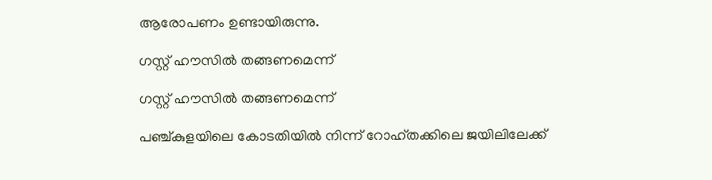ആരോപണം ഉണ്ടായിരുന്നു.

ഗസ്റ്റ് ഹൗസില്‍ തങ്ങണമെന്ന്

ഗസ്റ്റ് ഹൗസില്‍ തങ്ങണമെന്ന്

പഞ്ച്കുളയിലെ കോടതിയില്‍ നിന്ന് റോഹ്തക്കിലെ ജയിലിലേക്ക്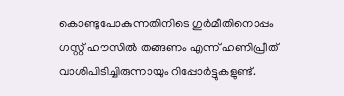കൊണ്ടുപോകുന്നതിനിടെ ഗുര്‍മീതിനൊപ്പം ഗസ്റ്റ് ഹൗസില്‍ തങ്ങണം എന്ന് ഹണിപ്രീത് വാശിപിടിച്ചിരുന്നായും റിപ്പോര്‍ട്ടുകളുണ്ട്.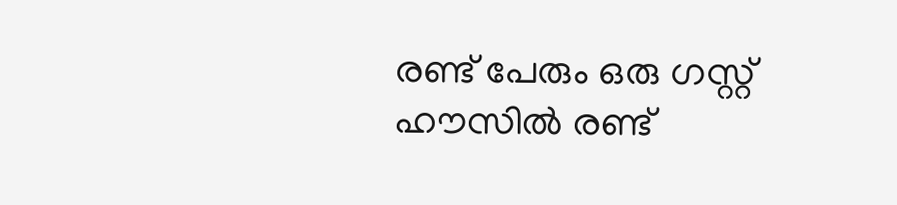രണ്ട് പേരും ഒരു ഗസ്റ്റ് ഹൗസില്‍ രണ്ട്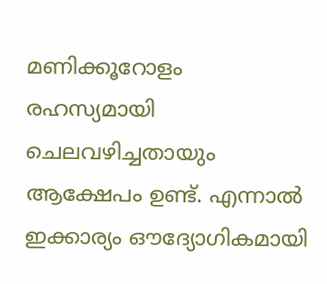മണിക്കൂറോളം രഹസ്യമായി ചെലവഴിച്ചതായും ആക്ഷേപം ഉണ്ട്. എന്നാല്‍ ഇക്കാര്യം ഔദ്യോഗികമായി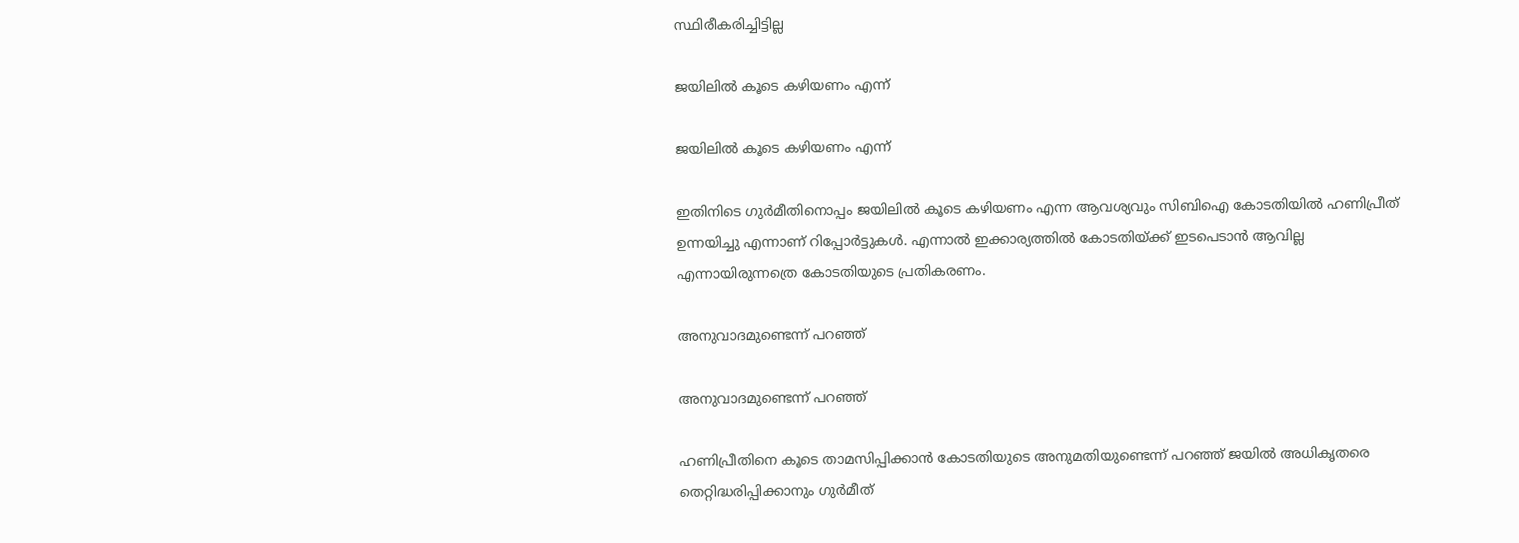സ്ഥിരീകരിച്ചിട്ടില്ല

ജയിലില്‍ കൂടെ കഴിയണം എന്ന്

ജയിലില്‍ കൂടെ കഴിയണം എന്ന്

ഇതിനിടെ ഗുര്‍മീതിനൊപ്പം ജയിലില്‍ കൂടെ കഴിയണം എന്ന ആവശ്യവും സിബിഐ കോടതിയില്‍ ഹണിപ്രീത് ഉന്നയിച്ചു എന്നാണ് റിപ്പോര്‍ട്ടുകള്‍. എന്നാല്‍ ഇക്കാര്യത്തില്‍ കോടതിയ്ക്ക് ഇടപെടാന്‍ ആവില്ല എന്നായിരുന്നത്രെ കോടതിയുടെ പ്രതികരണം.

അനുവാദമുണ്ടെന്ന് പറഞ്ഞ്

അനുവാദമുണ്ടെന്ന് പറഞ്ഞ്

ഹണിപ്രീതിനെ കൂടെ താമസിപ്പിക്കാന്‍ കോടതിയുടെ അനുമതിയുണ്ടെന്ന് പറഞ്ഞ് ജയില്‍ അധികൃതരെ തെറ്റിദ്ധരിപ്പിക്കാനും ഗുര്‍മീത്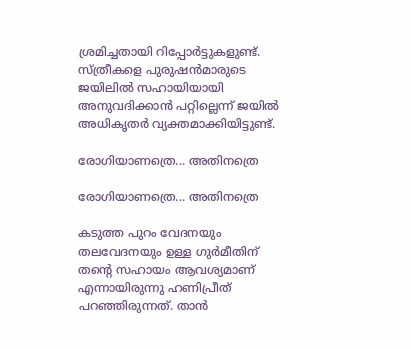ശ്രമിച്ചതായി റിപ്പോര്‍ട്ടുകളുണ്ട്. സ്ത്രീകളെ പുരുഷന്‍മാരുടെ ജയിലില്‍ സഹായിയായി അനുവദിക്കാന്‍ പറ്റില്ലെന്ന് ജയില്‍ അധികൃതര്‍ വ്യക്തമാക്കിയിട്ടുണ്ട്.

രോഗിയാണത്രെ... അതിനത്രെ

രോഗിയാണത്രെ... അതിനത്രെ

കടുത്ത പുറം വേദനയും തലവേദനയും ഉള്ള ഗുര്‍മീതിന് തന്റെ സഹായം ആവശ്യമാണ് എന്നായിരുന്നു ഹണിപ്രീത് പറഞ്ഞിരുന്നത്. താന്‍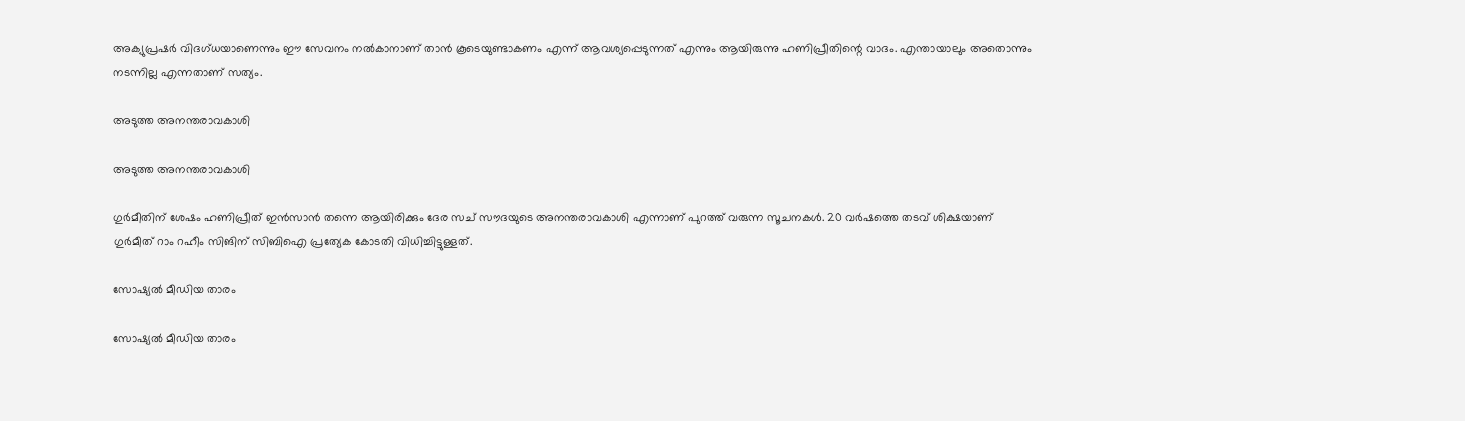അക്യുപ്രഷര്‍ വിദഗ്ധയാണെന്നും ഈ സേവനം നല്‍കാനാണ് താന്‍ കൂടെയുണ്ടാകണം എന്ന് ആവശ്യപ്പെടുന്നത് എന്നും ആയിരുന്നു ഹണിപ്രീതിന്റെ വാദം. എന്തായാലും അതൊന്നും നടന്നില്ല എന്നതാണ് സത്യം.

അടുത്ത അനന്തരാവകാശി

അടുത്ത അനന്തരാവകാശി

ഗുര്‍മീതിന് ശേഷം ഹണിപ്രീത് ഇന്‍സാന്‍ തന്നെ ആയിരിക്കും ദേര സച് സൗദയുടെ അനന്തരാവകാശി എന്നാണ് പുറത്ത് വരുന്ന സൂചനകള്‍. 20 വര്‍ഷത്തെ തടവ് ശിക്ഷയാണ് ഗുര്‍മീത് റാം റഹീം സിങിന് സിബിഐ പ്രത്യേക കോടതി വിധിച്ചിട്ടുള്ളത്.

സോഷ്യല്‍ മീഡിയ താരം

സോഷ്യല്‍ മീഡിയ താരം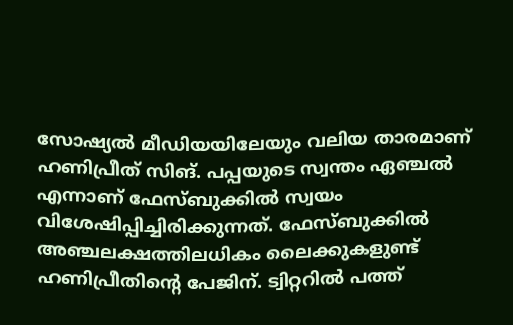സോഷ്യല്‍ മീഡിയയിലേയും വലിയ താരമാണ് ഹണിപ്രീത് സിങ്. പപ്പയുടെ സ്വന്തം ഏഞ്ചല്‍ എന്നാണ് ഫേസ്ബുക്കില്‍ സ്വയം വിശേഷിപ്പിച്ചിരിക്കുന്നത്. ഫേസ്ബുക്കില്‍ അഞ്ചലക്ഷത്തിലധികം ലൈക്കുകളുണ്ട് ഹണിപ്രീതിന്റെ പേജിന്. ട്വിറ്ററില്‍ പത്ത്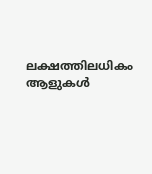ലക്ഷത്തിലധികം ആളുകള്‍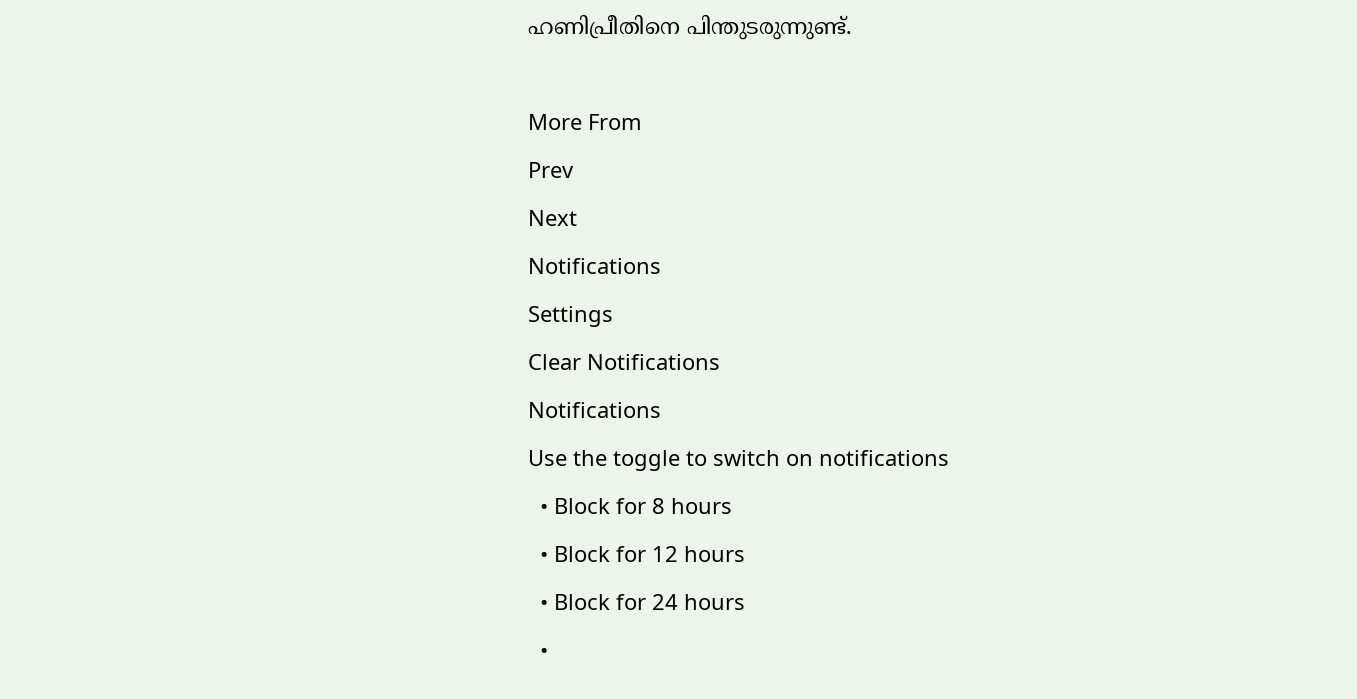ഹണിപ്രീതിനെ പിന്തുടരുന്നുണ്ട്.

More From
Prev
Next
Notifications
Settings
Clear Notifications
Notifications
Use the toggle to switch on notifications
  • Block for 8 hours
  • Block for 12 hours
  • Block for 24 hours
  •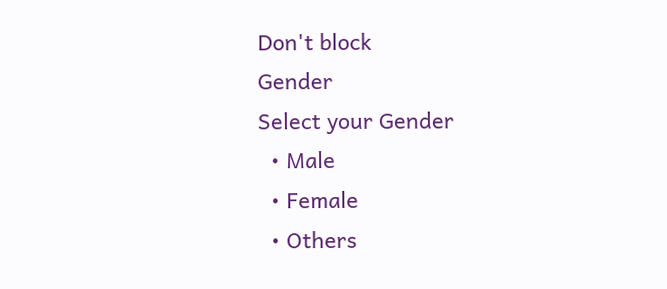Don't block
Gender
Select your Gender
  • Male
  • Female
  • Others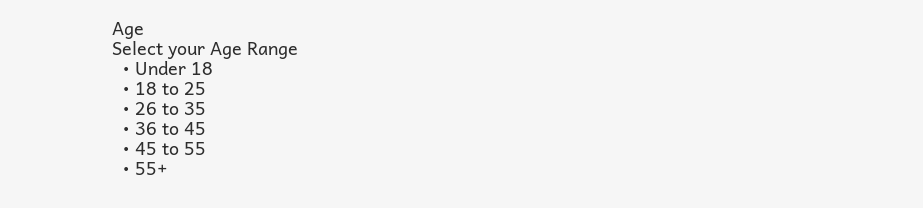Age
Select your Age Range
  • Under 18
  • 18 to 25
  • 26 to 35
  • 36 to 45
  • 45 to 55
  • 55+